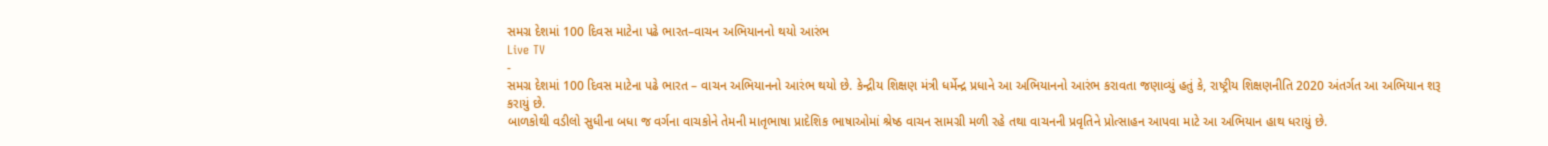સમગ્ર દેશમાં 100 દિવસ માટેના પઢે ભારત–વાચન અભિયાનનો થયો આરંભ
Live TV
-
સમગ્ર દેશમાં 100 દિવસ માટેના પઢે ભારત – વાચન અભિયાનનો આરંભ થયો છે. કેન્દ્રીય શિક્ષણ મંત્રી ધર્મેન્દ્ર પ્રધાને આ અભિયાનનો આરંભ કરાવતા જણાવ્યું હતું કે, રાષ્ટ્રીય શિક્ષણનીતિ 2020 અંતર્ગત આ અભિયાન શરૂ કરાયું છે.
બાળકોથી વડીલો સુધીના બધા જ વર્ગના વાચકોને તેમની માતૃભાષા પ્રાદેશિક ભાષાઓમાં શ્રેષ્ઠ વાચન સામગ્રી મળી રહે તથા વાચનની પ્રવૃતિને પ્રોત્સાહન આપવા માટે આ અભિયાન હાથ ધરાયું છે.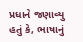પ્રધાને જણાવ્યુ હતું કે, ભાષાનું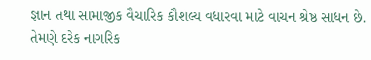જ્ઞાન તથા સામાજીક વૈચારિક કૌશલ્ય વધારવા માટે વાચન શ્રેષ્ઠ સાધન છે. તેમણે દરેક નાગરિક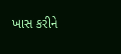ખાસ કરીને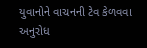યુવાનોને વાચનની ટેવ કેળવવા અનુરોધ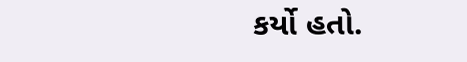કર્યો હતો.